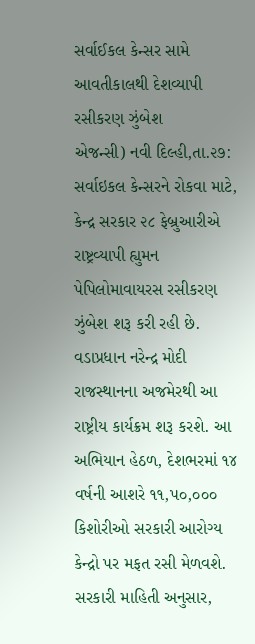સર્વાઈકલ કેન્સર સામે આવતીકાલથી દેશવ્યાપી રસીકરણ ઝુંબેશ
એજન્સી) નવી દિલ્હી,તા.૨૭:
સર્વાઇકલ કેન્સરને રોકવા માટે, કેન્દ્ર સરકાર ૨૮ ફેબ્રુઆરીએ રાષ્ટ્રવ્યાપી હ્યુમન પેપિલોમાવાયરસ રસીકરણ ઝુંબેશ શરૂ કરી રહી છે. વડાપ્રધાન નરેન્દ્ર મોદી રાજસ્થાનના અજમેરથી આ રાષ્ટ્રીય કાર્યક્રમ શરૂ કરશે. આ અભિયાન હેઠળ, દેશભરમાં ૧૪ વર્ષની આશરે ૧૧,પ૦,૦૦૦ કિશોરીઓ સરકારી આરોગ્ય કેન્દ્રો પર મફત રસી મેળવશે. સરકારી માહિતી અનુસાર,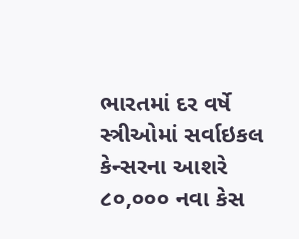ભારતમાં દર વર્ષે સ્ત્રીઓમાં સર્વાઇકલ કેન્સરના આશરે ૮૦,૦૦૦ નવા કેસ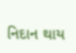નિદાન થાય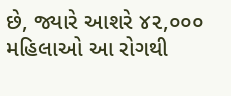છે, જ્યારે આશરે ૪૨,૦૦૦ મહિલાઓ આ રોગથી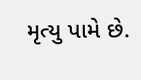મૃત્યુ પામે છે.